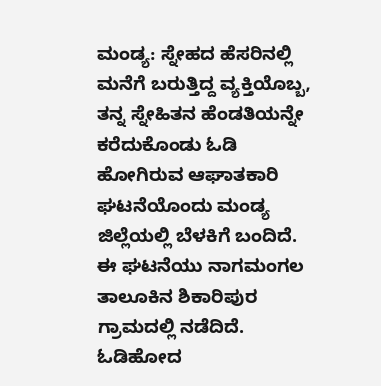ಮಂಡ್ಯ: ಸ್ನೇಹದ ಹೆಸರಿನಲ್ಲಿ ಮನೆಗೆ ಬರುತ್ತಿದ್ದ ವ್ಯಕ್ತಿಯೊಬ್ಬ, ತನ್ನ ಸ್ನೇಹಿತನ ಹೆಂಡತಿಯನ್ನೇ ಕರೆದುಕೊಂಡು ಓಡಿ ಹೋಗಿರುವ ಆಘಾತಕಾರಿ ಘಟನೆಯೊಂದು ಮಂಡ್ಯ ಜಿಲ್ಲೆಯಲ್ಲಿ ಬೆಳಕಿಗೆ ಬಂದಿದೆ. ಈ ಘಟನೆಯು ನಾಗಮಂಗಲ ತಾಲೂಕಿನ ಶಿಕಾರಿಪುರ ಗ್ರಾಮದಲ್ಲಿ ನಡೆದಿದೆ.
ಓಡಿಹೋದ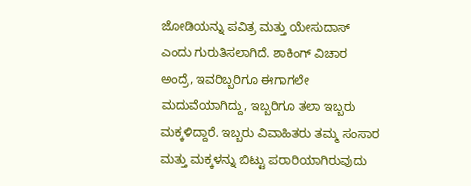ಜೋಡಿಯನ್ನು ಪವಿತ್ರ ಮತ್ತು ಯೇಸುದಾಸ್ ಎಂದು ಗುರುತಿಸಲಾಗಿದೆ. ಶಾಕಿಂಗ್ ವಿಚಾರ ಅಂದ್ರೆ, ಇವರಿಬ್ಬರಿಗೂ ಈಗಾಗಲೇ ಮದುವೆಯಾಗಿದ್ದು, ಇಬ್ಬರಿಗೂ ತಲಾ ಇಬ್ಬರು ಮಕ್ಕಳಿದ್ದಾರೆ. ಇಬ್ಬರು ವಿವಾಹಿತರು ತಮ್ಮ ಸಂಸಾರ ಮತ್ತು ಮಕ್ಕಳನ್ನು ಬಿಟ್ಟು ಪರಾರಿಯಾಗಿರುವುದು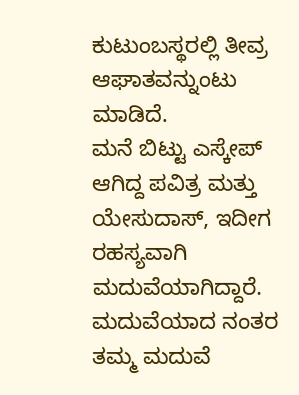ಕುಟುಂಬಸ್ಥರಲ್ಲಿ ತೀವ್ರ ಆಘಾತವನ್ನುಂಟು ಮಾಡಿದೆ.
ಮನೆ ಬಿಟ್ಟು ಎಸ್ಕೇಪ್ ಆಗಿದ್ದ ಪವಿತ್ರ ಮತ್ತು ಯೇಸುದಾಸ್, ಇದೀಗ ರಹಸ್ಯವಾಗಿ ಮದುವೆಯಾಗಿದ್ದಾರೆ. ಮದುವೆಯಾದ ನಂತರ ತಮ್ಮ ಮದುವೆ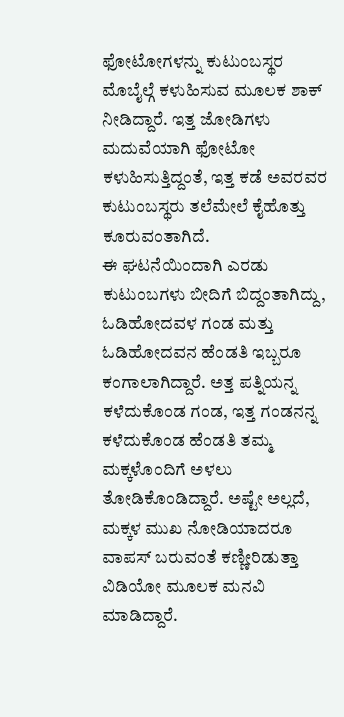ಫೋಟೋಗಳನ್ನು ಕುಟುಂಬಸ್ಥರ ಮೊಬೈಲ್ಗೆ ಕಳುಹಿಸುವ ಮೂಲಕ ಶಾಕ್ ನೀಡಿದ್ದಾರೆ. ಇತ್ತ ಜೋಡಿಗಳು ಮದುವೆಯಾಗಿ ಫೋಟೋ ಕಳುಹಿಸುತ್ತಿದ್ದಂತೆ, ಇತ್ತ ಕಡೆ ಅವರವರ ಕುಟುಂಬಸ್ಥರು ತಲೆಮೇಲೆ ಕೈಹೊತ್ತು ಕೂರುವಂತಾಗಿದೆ.
ಈ ಘಟನೆಯಿಂದಾಗಿ ಎರಡು ಕುಟುಂಬಗಳು ಬೀದಿಗೆ ಬಿದ್ದಂತಾಗಿದ್ದು, ಓಡಿಹೋದವಳ ಗಂಡ ಮತ್ತು ಓಡಿಹೋದವನ ಹೆಂಡತಿ ಇಬ್ಬರೂ ಕಂಗಾಲಾಗಿದ್ದಾರೆ. ಅತ್ತ ಪತ್ನಿಯನ್ನ ಕಳೆದುಕೊಂಡ ಗಂಡ, ಇತ್ತ ಗಂಡನನ್ನ ಕಳೆದುಕೊಂಡ ಹೆಂಡತಿ ತಮ್ಮ ಮಕ್ಕಳೊಂದಿಗೆ ಅಳಲು ತೋಡಿಕೊಂಡಿದ್ದಾರೆ. ಅಷ್ಟೇ ಅಲ್ಲದೆ, ಮಕ್ಕಳ ಮುಖ ನೋಡಿಯಾದರೂ ವಾಪಸ್ ಬರುವಂತೆ ಕಣ್ಣೀರಿಡುತ್ತಾ ವಿಡಿಯೋ ಮೂಲಕ ಮನವಿ ಮಾಡಿದ್ದಾರೆ.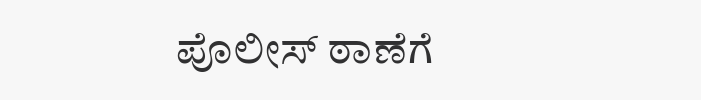ಪೊಲೀಸ್ ಠಾಣೆಗೆ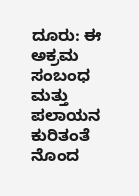ದೂರು: ಈ ಅಕ್ರಮ ಸಂಬಂಧ ಮತ್ತು ಪಲಾಯನ ಕುರಿತಂತೆ ನೊಂದ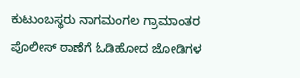ಕುಟುಂಬಸ್ಥರು ನಾಗಮಂಗಲ ಗ್ರಾಮಾಂತರ ಪೊಲೀಸ್ ಠಾಣೆಗೆ ಓಡಿಹೋದ ಜೋಡಿಗಳ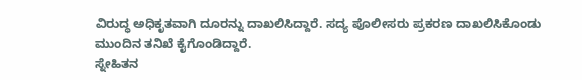ವಿರುದ್ಧ ಅಧಿಕೃತವಾಗಿ ದೂರನ್ನು ದಾಖಲಿಸಿದ್ದಾರೆ. ಸದ್ಯ ಪೊಲೀಸರು ಪ್ರಕರಣ ದಾಖಲಿಸಿಕೊಂಡು ಮುಂದಿನ ತನಿಖೆ ಕೈಗೊಂಡಿದ್ದಾರೆ.
ಸ್ನೇಹಿತನ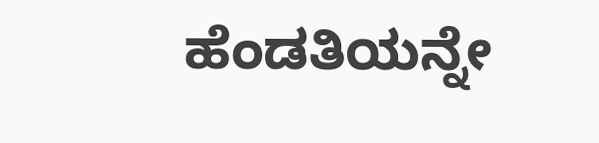ಹೆಂಡತಿಯನ್ನೇ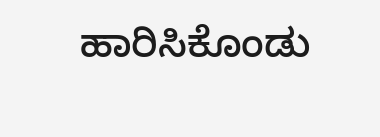ಹಾರಿಸಿಕೊಂಡು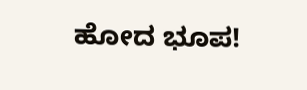ಹೋದ ಭೂಪ!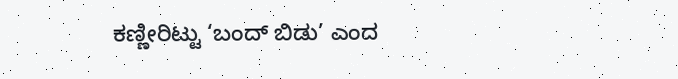ಕಣ್ಣೀರಿಟ್ಟು ‘ಬಂದ್ ಬಿಡು’ ಎಂದ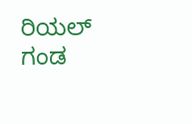ರಿಯಲ್ ಗಂಡ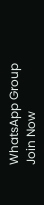WhatsApp Group
Join Now